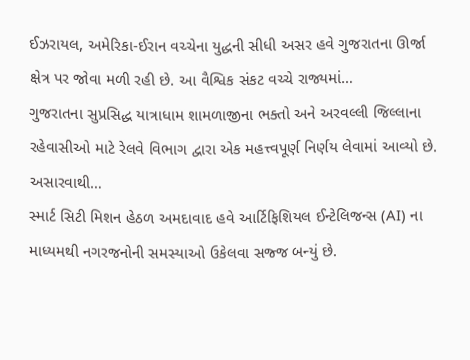ઈઝરાયલ, અમેરિકા-ઈરાન વચ્ચેના યુદ્ધની સીધી અસર હવે ગુજરાતના ઊર્જા ક્ષેત્ર પર જોવા મળી રહી છે. આ વૈશ્વિક સંકટ વચ્ચે રાજ્યમાં…
ગુજરાતના સુપ્રસિદ્ધ યાત્રાધામ શામળાજીના ભક્તો અને અરવલ્લી જિલ્લાના રહેવાસીઓ માટે રેલવે વિભાગ દ્વારા એક મહત્ત્વપૂર્ણ નિર્ણય લેવામાં આવ્યો છે. અસારવાથી…
સ્માર્ટ સિટી મિશન હેઠળ અમદાવાદ હવે આર્ટિફિશિયલ ઈન્ટેલિજન્સ (AI) ના માધ્યમથી નગરજનોની સમસ્યાઓ ઉકેલવા સજ્જ બન્યું છે.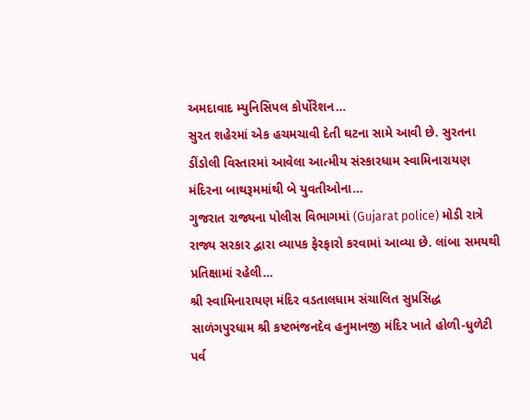અમદાવાદ મ્યુનિસિપલ કોર્પોરેશન…
સુરત શહેરમાં એક હચમચાવી દેતી ઘટના સામે આવી છે. સુરતના ડીંડોલી વિસ્તારમાં આવેલા આત્મીય સંસ્કારધામ સ્વામિનારાયણ મંદિરના બાથરૂમમાંથી બે યુવતીઓના…
ગુજરાત રાજ્યના પોલીસ વિભાગમાં (Gujarat police) મોડી રાત્રે રાજ્ય સરકાર દ્વારા વ્યાપક ફેરફારો કરવામાં આવ્યા છે. લાંબા સમયથી પ્રતિક્ષામાં રહેલી…
શ્રી સ્વામિનારાયણ મંદિર વડતાલધામ સંચાલિત સુપ્રસિદ્ધ સાળંગપુરધામ શ્રી કષ્ટભંજનદેવ હનુમાનજી મંદિર ખાતે હોળી-ધુળેટી પર્વ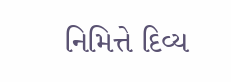નિમિત્તે દિવ્ય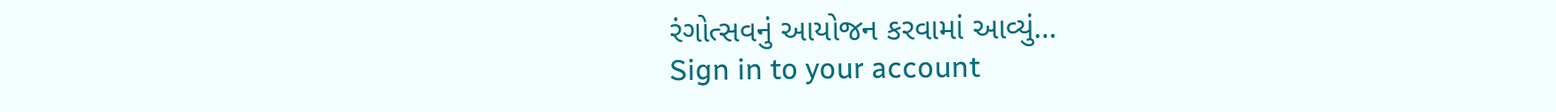રંગોત્સવનું આયોજન કરવામાં આવ્યું…
Sign in to your account